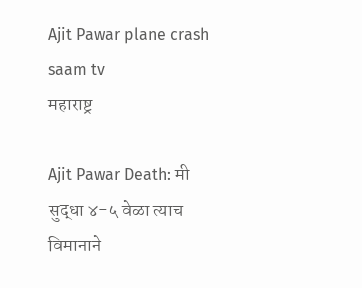Ajit Pawar plane crash saam tv
महाराष्ट्र

Ajit Pawar Death: मी सुद्धा ४-५ वेळा त्याच विमानाने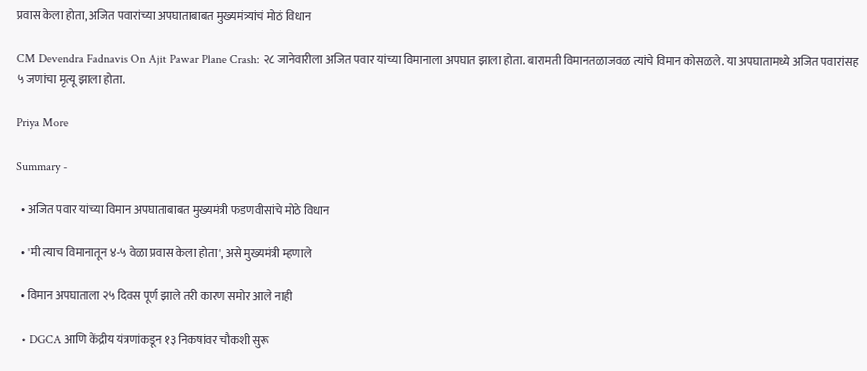प्रवास केला होता, अजित पवारांच्या अपघाताबाबत मुख्यमंत्र्यांचं मोठं विधान

CM Devendra Fadnavis On Ajit Pawar Plane Crash: २८ जानेवारीला अजित पवार यांच्या विमानाला अपघात झाला होता. बारामती विमानतळाजवळ त्यांचे विमान कोसळले. या अपघातामध्ये अजित पवारांसह ५ जणांचा मृत्यू झाला होता.

Priya More

Summary -

  • अजित पवार यांच्या विमान अपघाताबाबत मुख्यमंत्री फडणवीसांचे मोठे विधान

  • 'मी त्याच विमानातून ४-५ वेळा प्रवास केला होता', असे मुख्यमंत्री म्हणाले

  • विमान अपघाताला २५ दिवस पूर्ण झाले तरी कारण समोर आले नाही

  • DGCA आणि केंद्रीय यंत्रणांकडून १३ निकषांवर चौकशी सुरू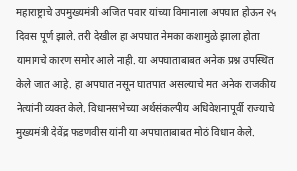महाराष्ट्राचे उपमुख्यमंत्री अजित पवार यांच्या विमानाला अपघात होऊन २५ दिवस पूर्ण झाले. तरी देखील हा अपघात नेमका कशामुळे झाला होता यामागचे कारण समोर आले नाही. या अपघाताबाबत अनेक प्रश्न उपस्थित केले जात आहे. हा अपघात नसून घातपात असल्याचे मत अनेक राजकीय नेत्यांनी व्यक्त केले. विधानसभेच्या अर्थसंकल्पीय अधिवेशनापूर्वी राज्याचे मुख्यमंत्री देवेंद्र फडणवीस यांनी या अपघाताबाबत मोठं विधान केले.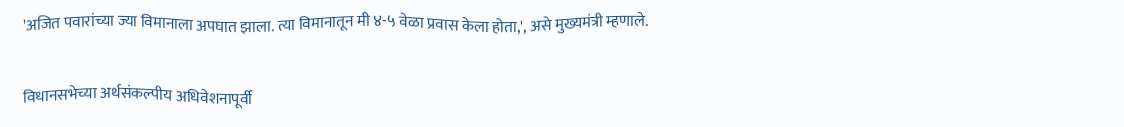'अजित पवारांच्या ज्या विमानाला अपघात झाला. त्या विमानातून मी ४-५ वेळा प्रवास केला होता,', असे मुख्यमंत्री म्हणाले.

विधानसभेच्या अर्थसंकल्पीय अधिवेशनापूर्वी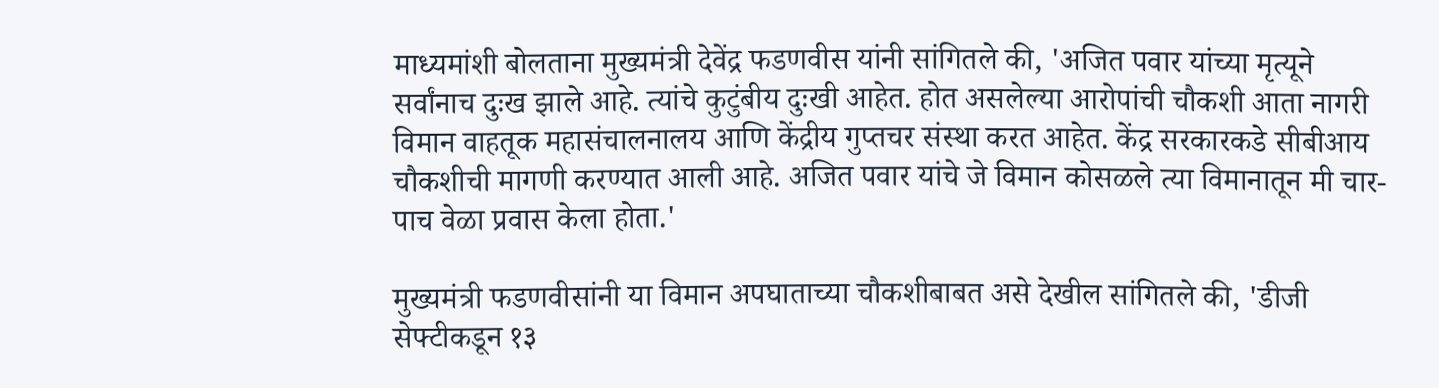माध्यमांशी बोलताना मुख्यमंत्री देवेंद्र फडणवीस यांनी सांगितले की, 'अजित पवार यांच्या मृत्यूने सर्वांनाच दुःख झाले आहे. त्यांचे कुटुंबीय दुःखी आहेत. होत असलेल्या आरोपांची चौकशी आता नागरी विमान वाहतूक महासंचालनालय आणि केंद्रीय गुप्तचर संस्था करत आहेत. केंद्र सरकारकडे सीबीआय चौकशीची मागणी करण्यात आली आहे. अजित पवार यांचे जे विमान कोसळले त्या विमानातून मी चार-पाच वेळा प्रवास केला होता.'

मुख्यमंत्री फडणवीसांनी या विमान अपघाताच्या चौकशीबाबत असे देखील सांगितले की, 'डीजी सेफ्टीकडून १३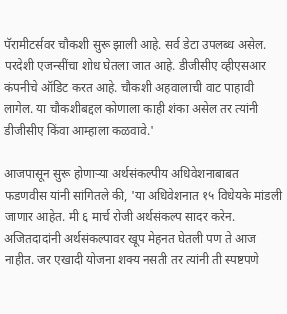पॅरामीटर्सवर चौकशी सुरू झाली आहे. सर्व डेटा उपलब्ध असेल. परदेशी एजन्सींचा शोध घेतला जात आहे. डीजीसीए व्हीएसआर कंपनीचे ऑडिट करत आहे. चौकशी अहवालाची वाट पाहावी लागेल. या चौकशीबद्दल कोणाला काही शंका असेल तर त्यांनी डीजीसीए किंवा आम्हाला कळवावे.'

आजपासून सुरू होणाऱ्या अर्थसंकल्पीय अधिवेशनाबाबत फडणवीस यांनी सांगितले की, 'या अधिवेशनात १५ विधेयके मांडली जाणार आहेत. मी ६ मार्च रोजी अर्थसंकल्प सादर करेन. अजितदादांनी अर्थसंकल्पावर खूप मेहनत घेतली पण ते आज नाहीत. जर एखादी योजना शक्य नसती तर त्यांनी ती स्पष्टपणे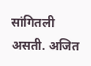सांगितली असती. अजित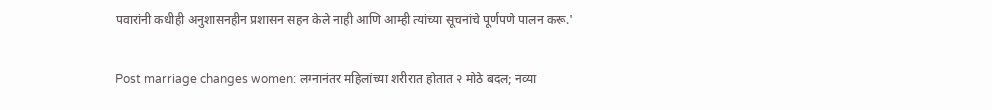पवारांनी कधीही अनुशासनहीन प्रशासन सहन केले नाही आणि आम्ही त्यांच्या सूचनांचे पूर्णपणे पालन करू.'

Post marriage changes women: लग्नानंतर महिलांच्या शरीरात होतात २ मोठे बदल; नव्या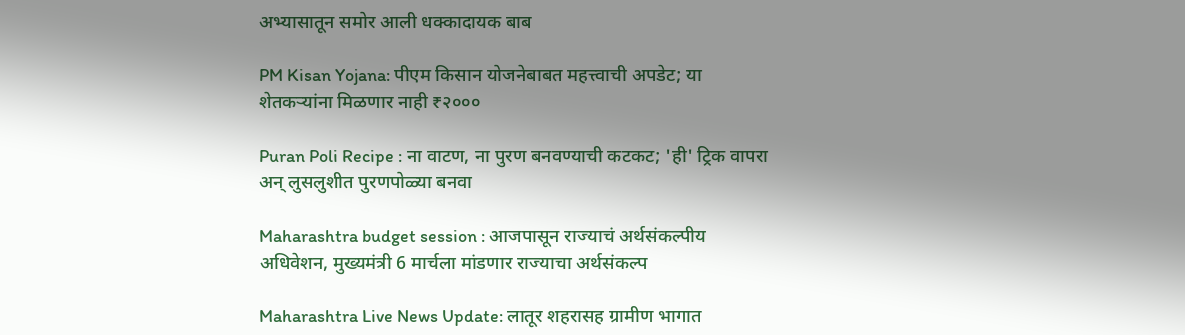अभ्यासातून समोर आली धक्कादायक बाब

PM Kisan Yojana: पीएम किसान योजनेबाबत महत्त्वाची अपडेट; या शेतकऱ्यांना मिळणार नाही ₹२०००

Puran Poli Recipe : ना वाटण, ना पुरण बनवण्याची कटकट; 'ही' ट्रिक वापरा अन् लुसलुशीत पुरणपोळ्या बनवा

Maharashtra budget session : आजपासून राज्याचं अर्थसंकल्पीय अधिवेशन, मुख्यमंत्री 6 मार्चला मांडणार राज्याचा अर्थसंकल्प

Maharashtra Live News Update: लातूर शहरासह ग्रामीण भागात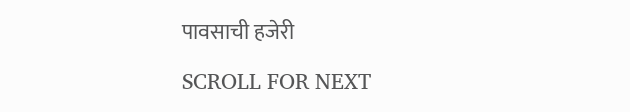पावसाची हजेरी

SCROLL FOR NEXT